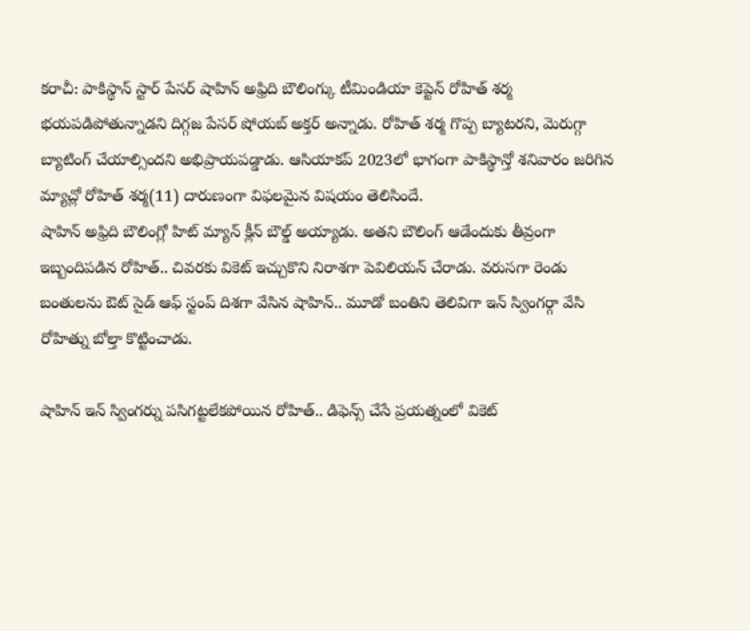కరాచీ: పాకిస్థాన్ స్టార్ పేసర్ షాహిన్ అఫ్రిది బౌలింగ్కు టీమిండియా కెప్టెన్ రోహిత్ శర్మ భయపడిపోతున్నాడని దిగ్గజ పేసర్ షోయబ్ అక్తర్ అన్నాడు. రోహిత్ శర్మ గొప్ప బ్యాటరని, మెరుగ్గా బ్యాటింగ్ చేయాల్సిందని అభిప్రాయపడ్డాడు. ఆసియాకప్ 2023లో భాగంగా పాకిస్థాన్తో శనివారం జరిగిన మ్యాచ్లో రోహిత్ శర్మ(11) దారుణంగా విఫలమైన విషయం తెలిసిందే.
షాహిన్ అఫ్రిది బౌలింగ్లో హిట్ మ్యాన్ క్లీన్ బౌల్డ్ అయ్యాడు. అతని బౌలింగ్ ఆడేందుకు తీవ్రంగా ఇబ్బందిపడిన రోహిత్.. చివరకు వికెట్ ఇచ్చుకొని నిరాశగా పెవిలియన్ చేరాడు. వరుసగా రెండు బంతులను ఔట్ సైడ్ ఆఫ్ స్టంప్ దిశగా వేసిన షాహిన్.. మూడో బంతిని తెలివిగా ఇన్ స్వింగర్గా వేసి రోహిత్ను బోల్తా కొట్టించాడు.

షాహిన్ ఇన్ స్వింగర్ను పసిగట్టలేకపోయిన రోహిత్.. డిఫెన్స్ చేసే ప్రయత్నంలో వికెట్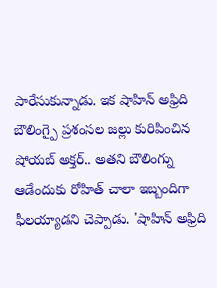పారేసుకున్నాడు. ఇక షాహిన్ అఫ్రిది బౌలింగ్పై ప్రశంసల జల్లు కురిపించిన షోయబ్ అక్తర్.. అతని బౌలింగ్ను ఆడేందుకు రోహిత్ చాలా ఇబ్బందిగా ఫీలయ్యాడని చెప్పాడు. 'షాహిన్ అఫ్రిది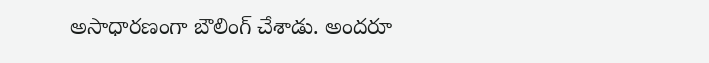అసాధారణంగా బౌలింగ్ చేశాడు. అందరూ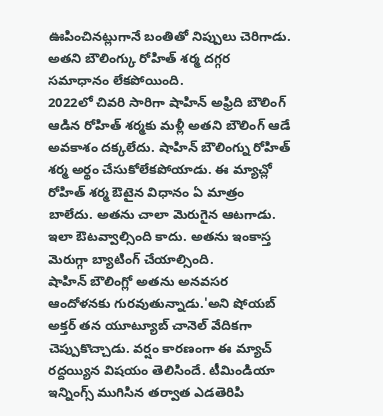ఊపించినట్లుగానే బంతితో నిప్పులు చెరిగాడు. అతని బౌలింగ్కు రోహిత్ శర్మ దగ్గర సమాధానం లేకపోయింది.
2022లో చివరి సారిగా షాహిన్ అఫ్రిది బౌలింగ్ ఆడిన రోహిత్ శర్మకు మళ్లీ అతని బౌలింగ్ ఆడే అవకాశం దక్కలేదు. షాహిన్ బౌలింగ్ను రోహిత్ శర్మ అర్థం చేసుకోలేకపోయాడు. ఈ మ్యాచ్లో రోహిత్ శర్మ ఔటైన విధానం ఏ మాత్రం బాలేదు. అతను చాలా మెరుగైన ఆటగాడు. ఇలా ఔటవ్వాల్సింది కాదు. అతను ఇంకాస్త మెరుగ్గా బ్యాటింగ్ చేయాల్సింది.
షాహిన్ బౌలింగ్లో అతను అనవసర ఆందోళనకు గురవుతున్నాడు.'అని షోయబ్ అక్తర్ తన యూట్యూబ్ చానెల్ వేదికగా చెప్పుకొచ్చాడు. వర్షం కారణంగా ఈ మ్యాచ్ రద్దయ్యిన విషయం తెలిసిందే. టీమిండియా ఇన్నింగ్స్ ముగిసిన తర్వాత ఎడతెరిపి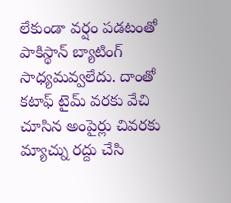లేకుండా వర్షం పడటంతో పాకిస్థాన్ బ్యాటింగ్ సాధ్యమవ్వలేదు. దాంతో కటాఫ్ టైమ్ వరకు వేచి చూసిన అంపైర్లు చివరకు మ్యాచ్ను రద్దు చేసి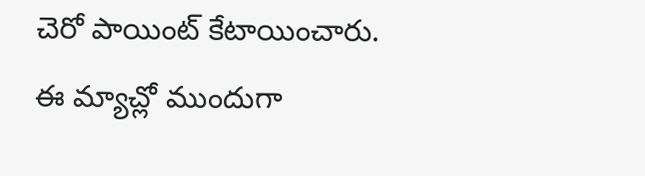చెరో పాయింట్ కేటాయించారు.
ఈ మ్యాచ్లో ముందుగా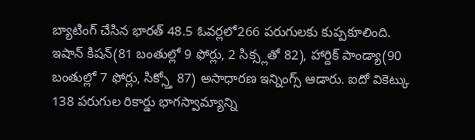బ్యాటింగ్ చేసిన భారత్ 48.5 ఓవర్లలో266 పరుగులకు కుప్పకూలింది. ఇషాన్ కిషన్(81 బంతుల్లో 9 ఫోర్లు, 2 సిక్స్లతో 82), హార్దిక్ పాండ్యా(90 బంతుల్లో 7 ఫోర్లు, సిక్స్తో 87) అసాధారణ ఇన్నింగ్స్ ఆడారు. ఐదో వికెట్కు 138 పరుగుల రికార్డు భాగస్వామ్యాన్ని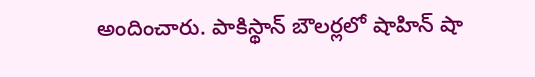అందించారు. పాకిస్థాన్ బౌలర్లలో షాహిన్ షా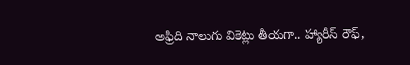అఫ్రిది నాలుగు వికెట్లు తీయగా.. హ్యారీస్ రౌఫ్,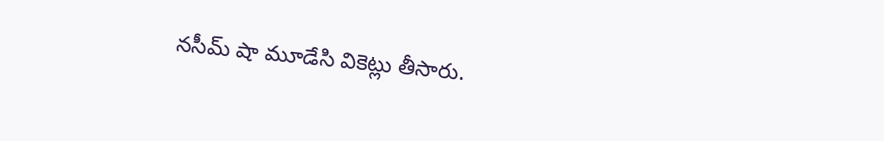నసీమ్ షా మూడేసి వికెట్లు తీసారు.